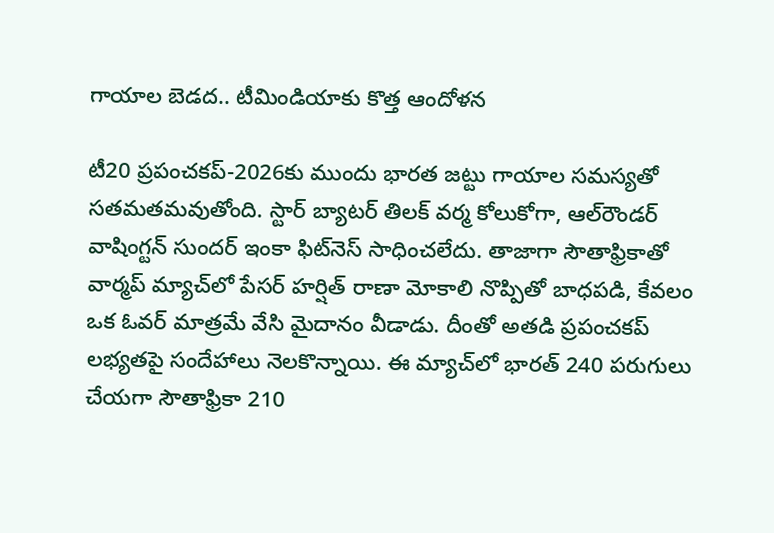గాయాల బెడద.. టీమిండియాకు కొత్త ఆందోళన

టీ20 ప్రపంచకప్‌-2026కు ముందు భారత జట్టు గాయాల సమస్యతో సతమతమవుతోంది. స్టార్‌ బ్యాటర్‌ తిలక్‌ వర్మ కోలుకోగా, ఆల్‌రౌండర్‌ వాషింగ్టన్‌ సుందర్‌ ఇంకా ఫిట్‌నెస్ సాధించలేదు. తాజాగా సౌతాఫ్రికాతో వార్మప్‌ మ్యాచ్‌లో పేసర్‌ హర్షిత్‌ రాణా మోకాలి నొప్పితో బాధపడి, కేవలం ఒక ఓవర్‌ మాత్రమే వేసి మైదానం వీడాడు. దీంతో అతడి ప్రపంచకప్‌ లభ్యతపై సందేహాలు నెలకొన్నాయి. ఈ మ్యాచ్‌లో భారత్ 240 పరుగులు చేయగా సౌతాఫ్రికా 210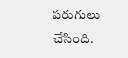పరుగులు చేసింది.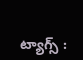ట్యాగ్స్ :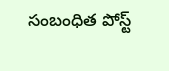సంబంధిత పోస్ట్